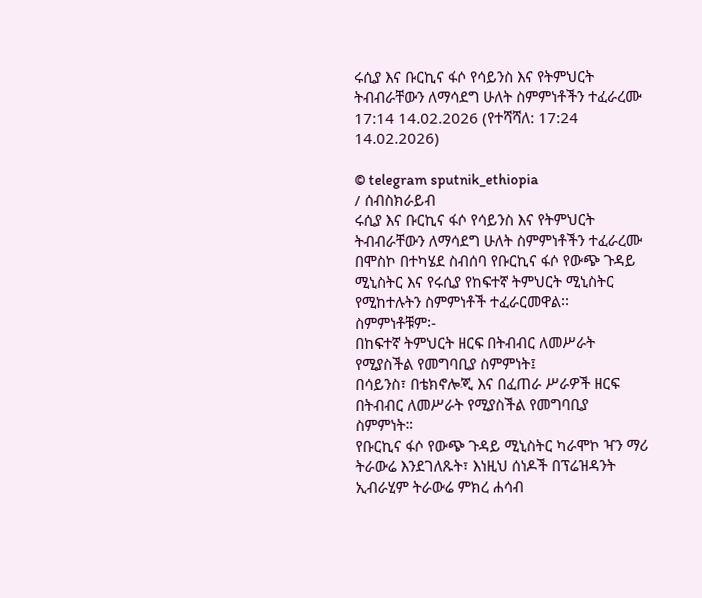ሩሲያ እና ቡርኪና ፋሶ የሳይንስ እና የትምህርት ትብብራቸውን ለማሳደግ ሁለት ስምምነቶችን ተፈራረሙ
17:14 14.02.2026 (የተሻሻለ: 17:24 14.02.2026)

© telegram sputnik_ethiopia
/ ሰብስክራይብ
ሩሲያ እና ቡርኪና ፋሶ የሳይንስ እና የትምህርት ትብብራቸውን ለማሳደግ ሁለት ስምምነቶችን ተፈራረሙ
በሞስኮ በተካሄደ ስብሰባ የቡርኪና ፋሶ የውጭ ጉዳይ ሚኒስትር እና የሩሲያ የከፍተኛ ትምህርት ሚኒስትር የሚከተሉትን ስምምነቶች ተፈራርመዋል፡፡ ስምምነቶቹም፡-
በከፍተኛ ትምህርት ዘርፍ በትብብር ለመሥራት የሚያስችል የመግባቢያ ስምምነት፤
በሳይንስ፣ በቴክኖሎጂ እና በፈጠራ ሥራዎች ዘርፍ በትብብር ለመሥራት የሚያስችል የመግባቢያ ስምምነት።
የቡርኪና ፋሶ የውጭ ጉዳይ ሚኒስትር ካራሞኮ ዣን ማሪ ትራውሬ እንደገለጹት፣ እነዚህ ሰነዶች በፕሬዝዳንት ኢብራሂም ትራውሬ ምክረ ሐሳብ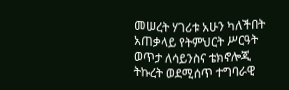መሠረት ሃገሪቱ አሁን ካለችበት አጠቃላይ የትምህርት ሥርዓት ወጥታ ለሳይንስና ቴክኖሎጂ ትኩረት ወደሚሰጥ ተግባራዊ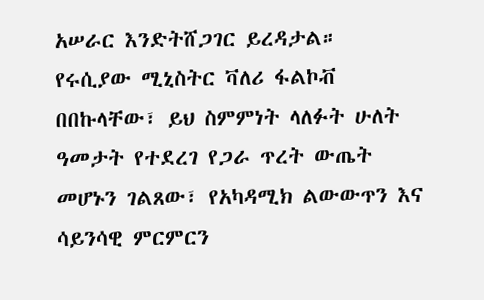አሠራር እንድትሸጋገር ይረዳታል።
የሩሲያው ሚኒስትር ቫለሪ ፋልኮቭ በበኩላቸው፣ ይህ ስምምነት ላለፉት ሁለት ዓመታት የተደረገ የጋራ ጥረት ውጤት መሆኑን ገልጸው፣ የአካዳሚክ ልውውጥን እና ሳይንሳዊ ምርምርን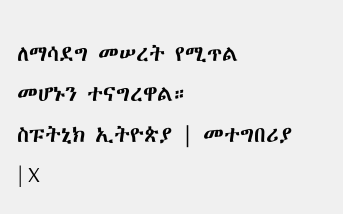ለማሳደግ መሠረት የሚጥል መሆኑን ተናግረዋል።
ስፑትኒክ ኢትዮጵያ | መተግበሪያ | X